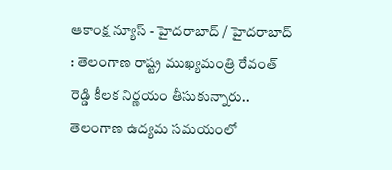ఆకాంక్ష న్యూస్ - హైదరాబాద్ / హైదరాబాద్ : తెలంగాణ రాష్ట్ర ముఖ్యమంత్రి రేవంత్ రెడ్డి కీలక నిర్ణయం తీసుకున్నారు.. తెలంగాణ ఉద్యమ సమయంలో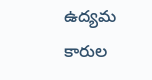ఉద్యమ కారుల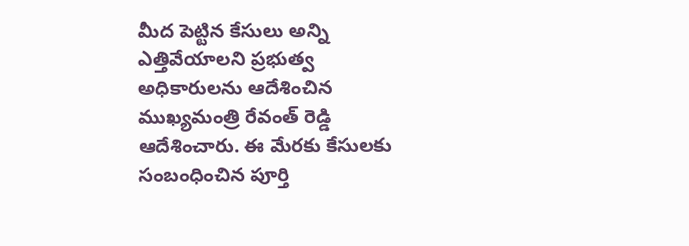మీద పెట్టిన కేసులు అన్ని ఎత్తివేయాలని ప్రభుత్వ అధికారులను ఆదేశించిన ముఖ్యమంత్రి రేవంత్ రెడ్డి ఆదేశించారు. ఈ మేరకు కేసులకు సంబంధించిన పూర్తి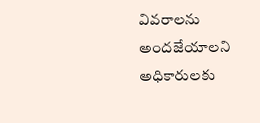వివరాలను అందజేయాలని అధికారులకు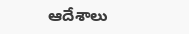ఆదేశాలు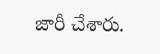జారీ చేశారు.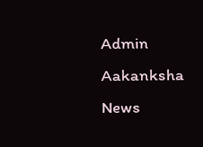Admin
Aakanksha News